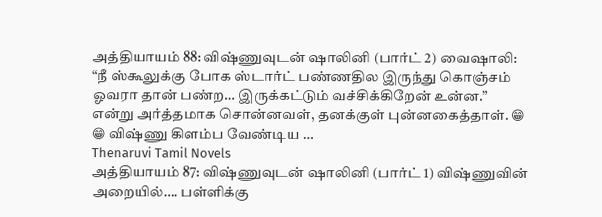அத்தியாயம் 88: விஷ்ணுவுடன் ஷாலினி (பார்ட் 2) வைஷாலி: “நீ ஸ்கூலுக்கு போக ஸ்டார்ட் பண்ணதில இருந்து கொஞ்சம் ஓவரா தான் பண்ற… இருக்கட்டும் வச்சிக்கிறேன் உன்ன.” என்று அர்த்தமாக சொன்னவள், தனக்குள் புன்னகைத்தாள். 😁 😁 விஷ்ணு கிளம்ப வேண்டிய …
Thenaruvi Tamil Novels
அத்தியாயம் 87: விஷ்ணுவுடன் ஷாலினி (பார்ட் 1) விஷ்ணுவின் அறையில்…. பள்ளிக்கு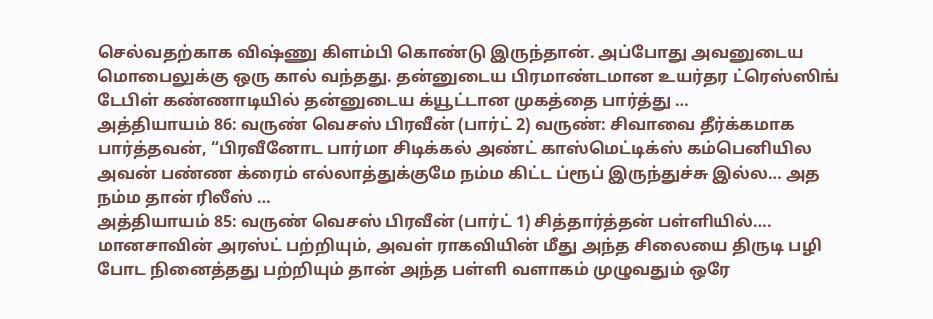செல்வதற்காக விஷ்ணு கிளம்பி கொண்டு இருந்தான். அப்போது அவனுடைய மொபைலுக்கு ஒரு கால் வந்தது. தன்னுடைய பிரமாண்டமான உயர்தர ட்ரெஸ்ஸிங் டேபிள் கண்ணாடியில் தன்னுடைய க்யூட்டான முகத்தை பார்த்து …
அத்தியாயம் 86: வருண் வெசஸ் பிரவீன் (பார்ட் 2) வருண்: சிவாவை தீர்க்கமாக பார்த்தவன், “பிரவீனோட பார்மா சிடிக்கல் அண்ட் காஸ்மெட்டிக்ஸ் கம்பெனியில அவன் பண்ண க்ரைம் எல்லாத்துக்குமே நம்ம கிட்ட ப்ரூப் இருந்துச்சு இல்ல… அத நம்ம தான் ரிலீஸ் …
அத்தியாயம் 85: வருண் வெசஸ் பிரவீன் (பார்ட் 1) சித்தார்த்தன் பள்ளியில்…. மானசாவின் அரஸ்ட் பற்றியும், அவள் ராகவியின் மீது அந்த சிலையை திருடி பழி போட நினைத்தது பற்றியும் தான் அந்த பள்ளி வளாகம் முழுவதும் ஒரே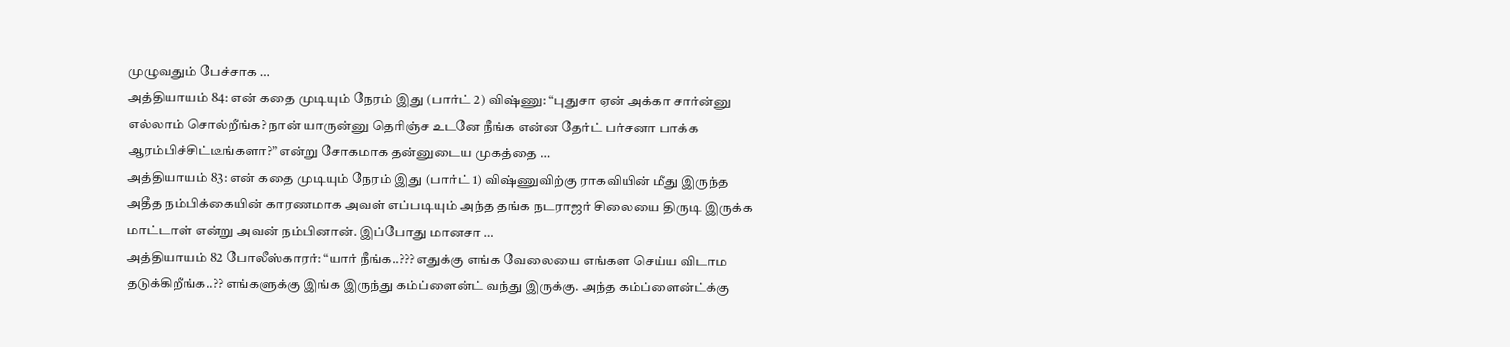முழுவதும் பேச்சாக …
அத்தியாயம் 84: என் கதை முடியும் நேரம் இது (பார்ட் 2) விஷ்ணு: “புதுசா ஏன் அக்கா சார்ன்னு எல்லாம் சொல்றீங்க? நான் யாருன்னு தெரிஞ்ச உடனே நீங்க என்ன தேர்ட் பர்சனா பாக்க ஆரம்பிச்சிட்டீங்களா?” என்று சோகமாக தன்னுடைய முகத்தை …
அத்தியாயம் 83: என் கதை முடியும் நேரம் இது (பார்ட் 1) விஷ்ணுவிற்கு ராகவியின் மீது இருந்த அதீத நம்பிக்கையின் காரணமாக அவள் எப்படியும் அந்த தங்க நடராஜர் சிலையை திருடி இருக்க மாட்டாள் என்று அவன் நம்பினான். இப்போது மானசா …
அத்தியாயம் 82 போலீஸ்காரர்: “யார் நீங்க..??? எதுக்கு எங்க வேலையை எங்கள செய்ய விடாம தடுக்கிறீங்க..?? எங்களுக்கு இங்க இருந்து கம்ப்ளைன்ட் வந்து இருக்கு. அந்த கம்ப்ளைன்ட்க்கு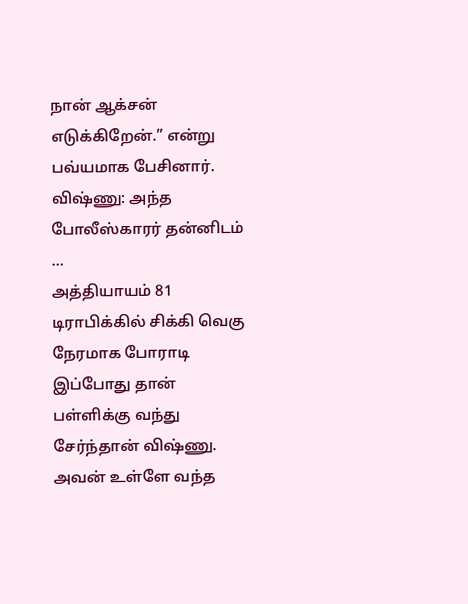நான் ஆக்சன் எடுக்கிறேன்.” என்று பவ்யமாக பேசினார். விஷ்ணு: அந்த போலீஸ்காரர் தன்னிடம் …
அத்தியாயம் 81 டிராபிக்கில் சிக்கி வெகு நேரமாக போராடி இப்போது தான் பள்ளிக்கு வந்து சேர்ந்தான் விஷ்ணு. அவன் உள்ளே வந்த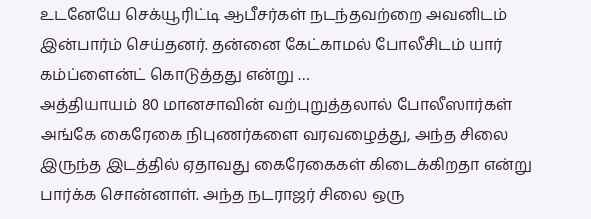உடனேயே செக்யூரிட்டி ஆபீசர்கள் நடந்தவற்றை அவனிடம் இன்பார்ம் செய்தனர். தன்னை கேட்காமல் போலீசிடம் யார் கம்ப்ளைன்ட் கொடுத்தது என்று …
அத்தியாயம் 80 மானசாவின் வற்புறுத்தலால் போலீஸார்கள் அங்கே கைரேகை நிபுணர்களை வரவழைத்து, அந்த சிலை இருந்த இடத்தில் ஏதாவது கைரேகைகள் கிடைக்கிறதா என்று பார்க்க சொன்னாள். அந்த நடராஜர் சிலை ஒரு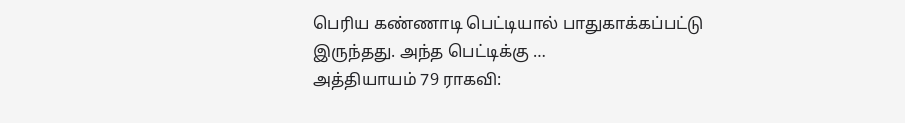பெரிய கண்ணாடி பெட்டியால் பாதுகாக்கப்பட்டு இருந்தது. அந்த பெட்டிக்கு …
அத்தியாயம் 79 ராகவி: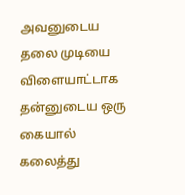அவனுடைய தலை முடியை விளையாட்டாக தன்னுடைய ஒரு கையால் கலைத்து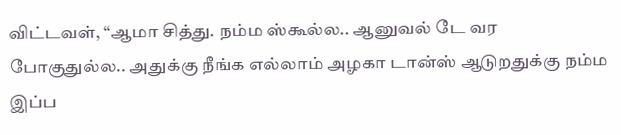விட்டவள், “ஆமா சித்து. நம்ம ஸ்கூல்ல.. ஆனுவல் டே வர போகுதுல்ல.. அதுக்கு நீங்க எல்லாம் அழகா டான்ஸ் ஆடுறதுக்கு நம்ம இப்ப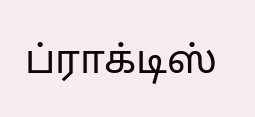ப்ராக்டிஸ்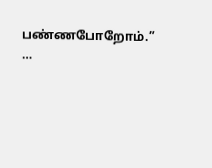பண்ணபோறோம்.” …